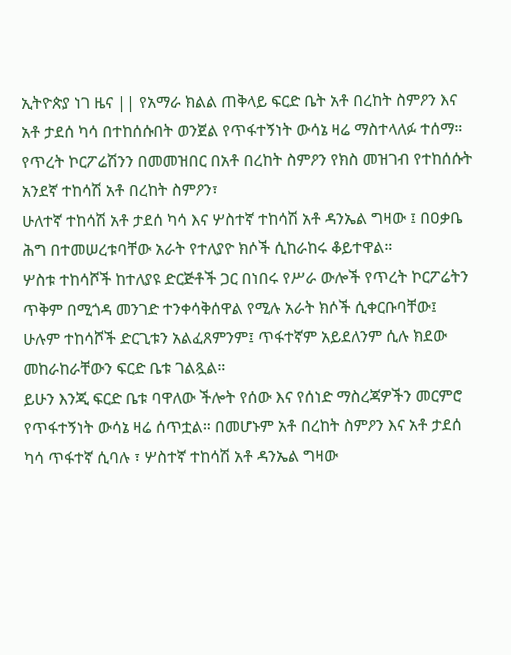ኢትዮጵያ ነገ ዜና || የአማራ ክልል ጠቅላይ ፍርድ ቤት አቶ በረከት ስምዖን እና አቶ ታደሰ ካሳ በተከሰሱበት ወንጀል የጥፋተኝነት ውሳኔ ዛሬ ማስተላለፉ ተሰማ።
የጥረት ኮርፖሬሽንን በመመዝበር በአቶ በረከት ስምዖን የክስ መዝገብ የተከሰሱት አንደኛ ተከሳሽ አቶ በረከት ስምዖን፣
ሁለተኛ ተከሳሽ አቶ ታደሰ ካሳ እና ሦስተኛ ተከሳሽ አቶ ዳንኤል ግዛው ፤ በዐቃቤ ሕግ በተመሠረቱባቸው አራት የተለያዮ ክሶች ሲከራከሩ ቆይተዋል።
ሦስቱ ተከሳሾች ከተለያዩ ድርጅቶች ጋር በነበሩ የሥራ ውሎች የጥረት ኮርፖሬትን ጥቅም በሚጎዳ መንገድ ተንቀሳቅሰዋል የሚሉ አራት ክሶች ሲቀርቡባቸው፤ ሁሉም ተከሳሾች ድርጊቱን አልፈጸምንም፤ ጥፋተኛም አይደለንም ሲሉ ክደው መከራከራቸውን ፍርድ ቤቱ ገልጿል።
ይሁን እንጂ ፍርድ ቤቱ ባዋለው ችሎት የሰው እና የሰነድ ማስረጃዎችን መርምሮ የጥፋተኝነት ውሳኔ ዛሬ ሰጥቷል። በመሆኑም አቶ በረከት ስምዖን እና አቶ ታደሰ ካሳ ጥፋተኛ ሲባሉ ፣ ሦስተኛ ተከሳሽ አቶ ዳንኤል ግዛው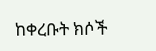ከቀረቡት ክሶች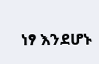ነፃ እንደሆኑ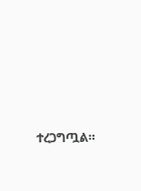ተረጋግጧል።